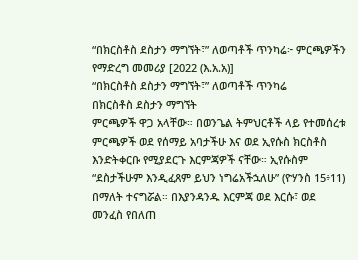“በክርስቶስ ደስታን ማግኘት፣” ለወጣቶች ጥንካሬ፦ ምርጫዎችን የማድረግ መመሪያ [2022 (እ.አ.አ)]
“በክርስቶስ ደስታን ማግኘት፣” ለወጣቶች ጥንካሬ
በክርስቶስ ደስታን ማግኘት
ምርጫዎች ዋጋ አላቸው። በወንጌል ትምህርቶች ላይ የተመሰረቱ ምርጫዎች ወደ የሰማይ አባታችሁ እና ወደ ኢየሱስ ክርስቶስ እንድትቀርቡ የሚያደርጉ እርምጃዎች ናቸው። ኢየሱስም “ደስታችሁም እንዲፈጸም ይህን ነግሬአችኋለሁ” (ዮሃንስ 15፥11) በማለት ተናግሯል። በእያንዳንዱ እርምጃ ወደ እርሱ፣ ወደ መንፈስ የበለጠ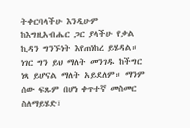ትቀርባላችሁ እንዲሁም ከእግዚአብሔር ጋር ያላችሁ የቃል ኪዳን ግንኙነት እየጠነከረ ይሄዳል።
ነገር ግን ይህ ማለት መንገዱ ከችግር ነጻ ይሆናል ማለት አይደለም። ማንም ሰው ፍጹም በሆነ ቀጥተኛ መስመር ስለማይሄድ፣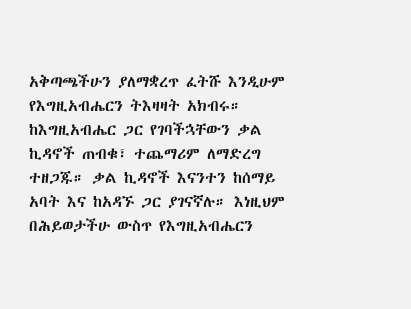አቅጣጫችሁን ያለማቋረጥ ፈትሹ እንዲሁም የእግዚአብሔርን ትእዛዛት አክብሩ። ከእግዚአብሔር ጋር የገባችኋቸውን ቃል ኪዳኖች ጠብቁ፣ ተጨማሪም ለማድረግ ተዘጋጁ። ቃል ኪዳኖች እናንተን ከሰማይ አባት እና ከአዳኙ ጋር ያገናኛሉ። እነዚህም በሕይወታችሁ ውስጥ የእግዚአብሔርን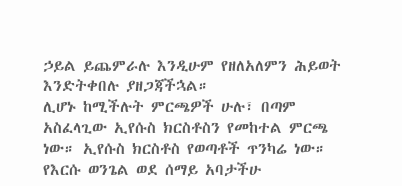ኃይል ይጨምራሉ እንዲሁም የዘለአለምን ሕይወት እንድትቀበሉ ያዘጋጃችኋል።
ሊሆኑ ከሚችሉት ምርጫዎች ሁሉ፣ በጣም አስፈላጊው ኢየሱስ ክርስቶስን የመከተል ምርጫ ነው። ኢየሱስ ክርስቶስ የወጣቶች ጥንካሬ ነው። የእርሱ ወንጌል ወደ ሰማይ አባታችሁ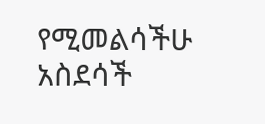የሚመልሳችሁ አስደሳች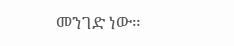መንገድ ነው።